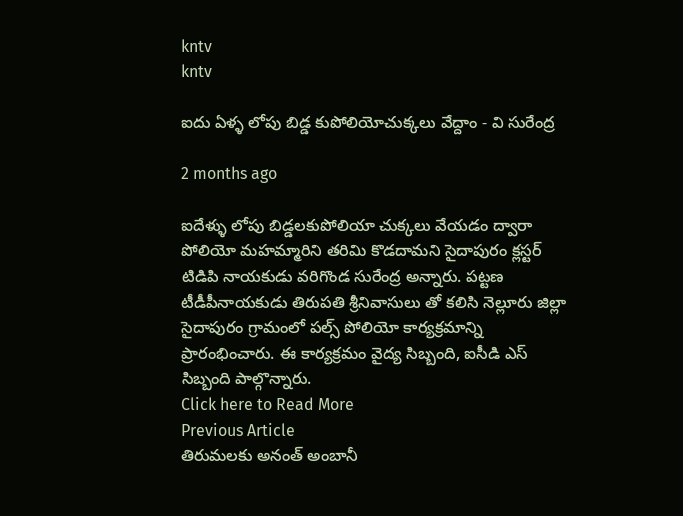kntv
kntv

ఐదు ఏళ్ళ లోపు బిడ్డ కుపోలియోచుక్కలు వేద్దాం - వి సురేంద్ర

2 months ago

ఐదేళ్ళు లోపు బిడ్డలకుపోలియా చుక్కలు వేయడం ద్వారా పోలియో మహమ్మారిని తరిమి కొడదామని సైదాపురం క్లస్టర్ టిడిపి నాయకుడు వరిగొండ సురేంద్ర అన్నారు. పట్టణ టీడీపీనాయకుడు తిరుపతి శ్రీనివాసులు తో కలిసి నెల్లూరు జిల్లా సైదాపురం గ్రామంలో పల్స్ పోలియో కార్యక్రమాన్ని ప్రారంభించారు. ఈ కార్యక్రమం వైద్య సిబ్బంది, ఐసీడి ఎస్ సిబ్బంది పాల్గొన్నారు.
Click here to Read More
Previous Article
తిరుమలకు అనంత్ అంబానీ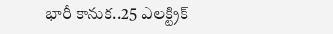భారీ కానుక..25 ఎలక్ట్రిక్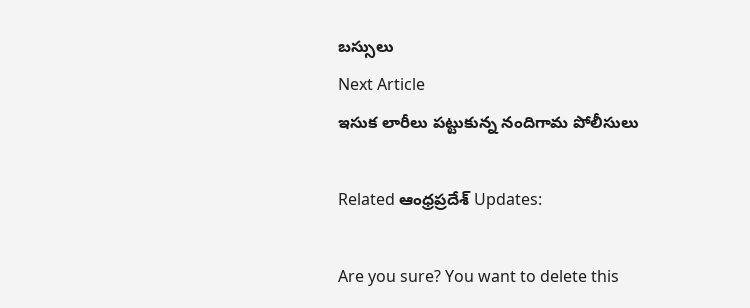బస్సులు
Next Article
ఇసుక లారీలు పట్టుకున్న నందిగామ పోలీసులు

Related ఆంధ్రప్రదేశ్ Updates:

Are you sure? You want to delete this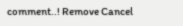comment..! Remove Cancel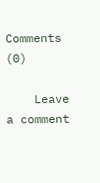Comments (0)

    Leave a comment